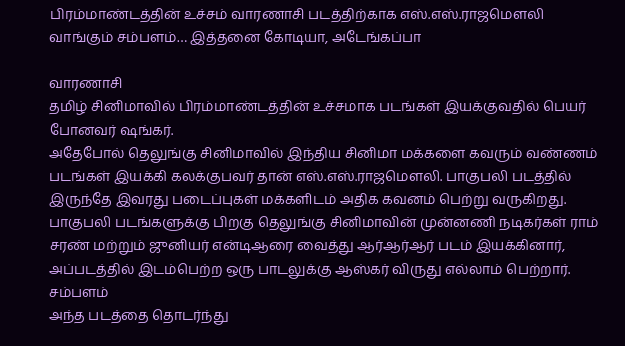பிரம்மாண்டத்தின் உச்சம் வாரணாசி படத்திற்காக எஸ்.எஸ்.ராஜமௌலி வாங்கும் சம்பளம்… இத்தனை கோடியா, அடேங்கப்பா

வாரணாசி
தமிழ் சினிமாவில் பிரம்மாண்டத்தின் உச்சமாக படங்கள் இயக்குவதில் பெயர் போனவர் ஷங்கர்.
அதேபோல் தெலுங்கு சினிமாவில் இந்திய சினிமா மக்களை கவரும் வண்ணம் படங்கள் இயக்கி கலக்குபவர் தான் எஸ்.எஸ்.ராஜமௌலி. பாகுபலி படத்தில் இருந்தே இவரது படைப்புகள் மக்களிடம் அதிக கவனம் பெற்று வருகிறது.
பாகுபலி படங்களுக்கு பிறகு தெலுங்கு சினிமாவின் முன்னணி நடிகர்கள் ராம் சரண் மற்றும் ஜுனியர் என்டிஆரை வைத்து ஆர்ஆர்ஆர் படம் இயக்கினார், அப்படத்தில் இடம்பெற்ற ஒரு பாடலுக்கு ஆஸ்கர் விருது எல்லாம் பெற்றார்.
சம்பளம்
அந்த படத்தை தொடர்ந்து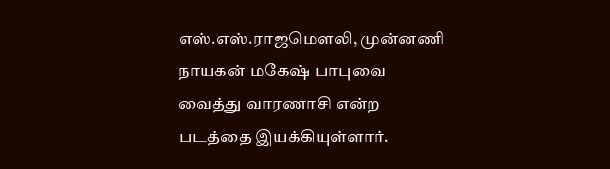எஸ்.எஸ்.ராஜமௌலி, முன்னணி நாயகன் மகேஷ் பாபுவை வைத்து வாரணாசி என்ற படத்தை இயக்கியுள்ளார்.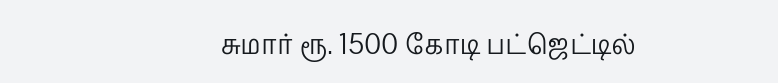சுமார் ரூ. 1500 கோடி பட்ஜெட்டில்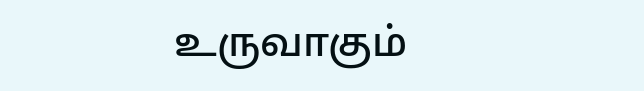உருவாகும்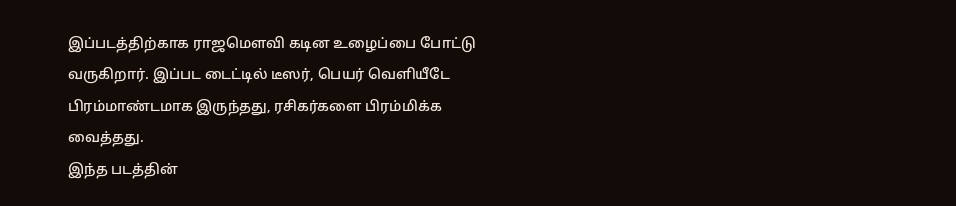இப்படத்திற்காக ராஜமௌவி கடின உழைப்பை போட்டு வருகிறார். இப்பட டைட்டில் டீஸர், பெயர் வெளியீடே பிரம்மாண்டமாக இருந்தது, ரசிகர்களை பிரம்மிக்க வைத்தது.
இந்த படத்தின்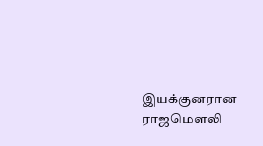இயக்குனரான ராஜமௌலி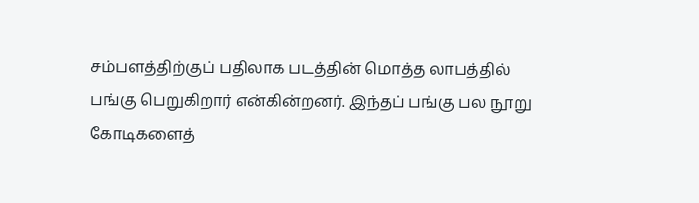சம்பளத்திற்குப் பதிலாக படத்தின் மொத்த லாபத்தில் பங்கு பெறுகிறார் என்கின்றனர். இந்தப் பங்கு பல நூறு கோடிகளைத்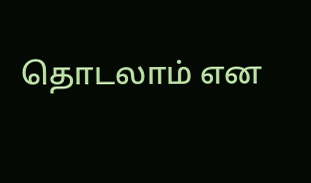தொடலாம் என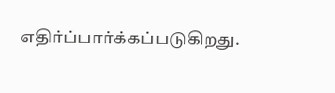எதிர்ப்பார்க்கப்படுகிறது.